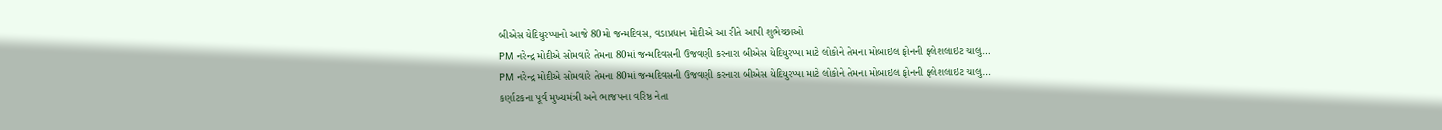બીએસ યેદિયુરપ્પાનો આજે 80મો જન્મદિવસ, વડાપ્રધાન મોદીએ આ રીતે આપી શુભેચ્છાઓ
PM નરેન્દ્ર મોદીએ સોમવારે તેમના 80માં જન્મદિવસની ઉજવણી કરનારા બીએસ યેદિયુરપ્પા માટે લોકોને તેમના મોબાઇલ ફોનની ફ્લેશલાઇટ ચાલુ…
PM નરેન્દ્ર મોદીએ સોમવારે તેમના 80માં જન્મદિવસની ઉજવણી કરનારા બીએસ યેદિયુરપ્પા માટે લોકોને તેમના મોબાઇલ ફોનની ફ્લેશલાઇટ ચાલુ…
કર્ણાટકના પૂર્વ મુખ્યમંત્રી અને ભાજપના વરિષ્ઠ નેતા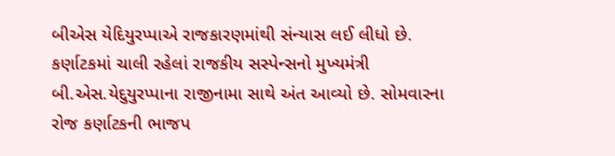બીએસ યેદિયુરપ્પાએ રાજકારણમાંથી સંન્યાસ લઈ લીધો છે.
કર્ણાટકમાં ચાલી રહેલાં રાજકીય સસ્પેન્સનો મુખ્યમંત્રી બી.એસ.યેદુયુરપ્પાના રાજીનામા સાથે અંત આવ્યો છે. સોમવારના રોજ કર્ણાટકની ભાજપ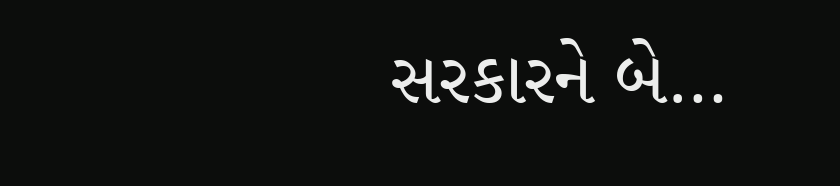સરકારને બે…